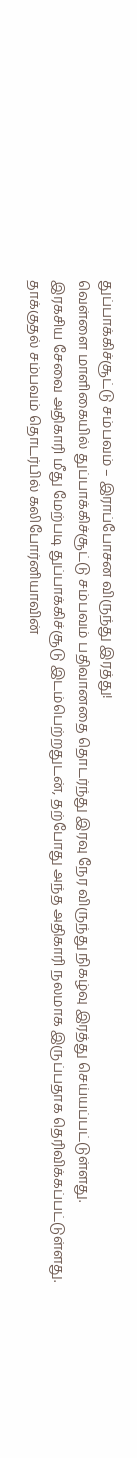துப்பாக்கிச்சூட்டு சம்பவம் – இராப்போசன விருந்து இரத்து!
வெள்ளை மாளிகையில் துப்பாக்கிச்சூட்டு சம்பவம் பதிவானதை தொடர்ந்து இரவு நேர விருந்து நிகழ்வு இரத்து செய்யப்பட்டுள்ளது.
இரகசிய சேவை அதிகாரி மீது மேற்படி துப்பாக்கிச்சூடு இடம்பெற்றதுடன், தற்போது அந்த அதிகாரி நலமாக இருப்பதாக தெரிவிக்கப்பட்டுள்ளது.
தாக்குதல் சம்பவம் தொடர்பில் கலிபோர்னியாவின்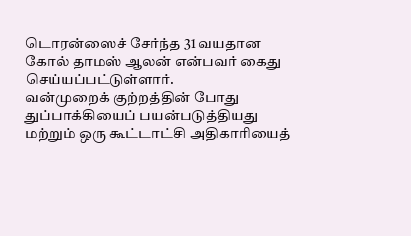டொரன்ஸைச் சேர்ந்த 31 வயதான கோல் தாமஸ் ஆலன் என்பவர் கைது செய்யப்பட்டுள்ளார்.
வன்முறைக் குற்றத்தின் போது துப்பாக்கியைப் பயன்படுத்தியது மற்றும் ஒரு கூட்டாட்சி அதிகாரியைத்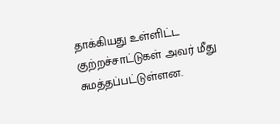தாக்கியது உள்ளிட்ட குற்றச்சாட்டுகள் அவர் மீது சுமத்தப்பட்டுள்ளன.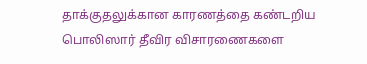தாக்குதலுக்கான காரணத்தை கண்டறிய பொலிஸார் தீவிர விசாரணைகளை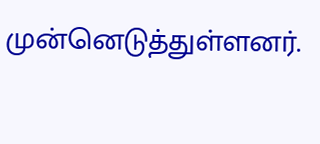முன்னெடுத்துள்ளனர்.